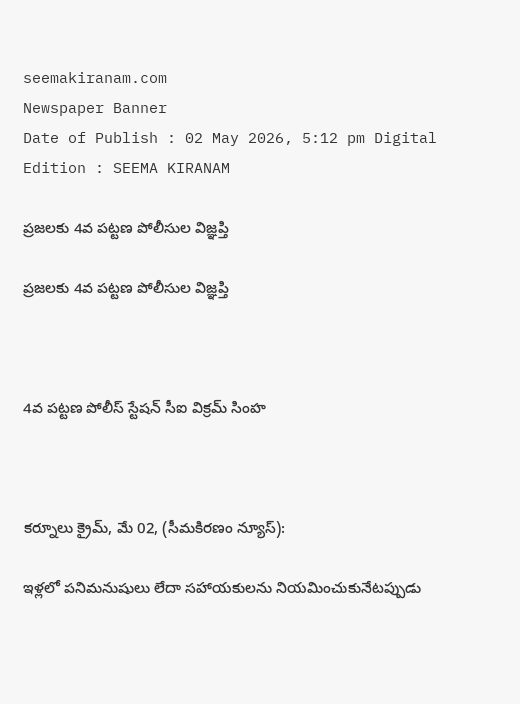seemakiranam.com
Newspaper Banner
Date of Publish : 02 May 2026, 5:12 pm Digital Edition : SEEMA KIRANAM

ప్రజలకు 4వ పట్టణ పోలీసుల విజ్ఞప్తి

ప్రజలకు 4వ పట్టణ పోలీసుల విజ్ఞప్తి



4వ పట్టణ పోలీస్ స్టేషన్ సీఐ విక్రమ్ సింహ



కర్నూలు క్రైమ్, మే 02, (సీమకిరణం న్యూస్):

ఇళ్లలో పనిమనుషులు లేదా సహాయకులను నియమించుకునేటప్పుడు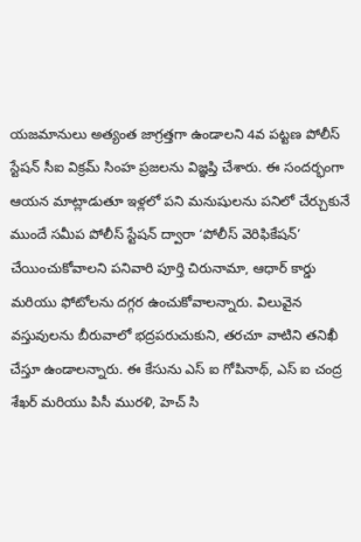యజమానులు అత్యంత జాగ్రత్తగా ఉండాలని 4వ పట్టణ పోలీస్ స్టేషన్ సీఐ విక్రమ్ సింహ ప్రజలను విజ్ఞప్తి చేశారు. ఈ సందర్భంగా ఆయన మాట్లాడుతూ ఇళ్లలో పని మనుషులను పనిలో చేర్చుకునే ముందే సమీప పోలీస్ స్టేషన్ ద్వారా ‘పోలీస్ వెరిఫికేషన్’ చేయించుకోవాలని పనివారి పూర్తి చిరునామా, ఆధార్ కార్డు మరియు ఫోటోలను దగ్గర ఉంచుకోవాలన్నారు. విలువైన వస్తువులను బీరువాలో భద్రపరుచుకుని, తరచూ వాటిని తనిఖీ చేస్తూ ఉండాలన్నారు. ఈ కేసును ఎస్ ఐ గోపినాథ్, ఎస్ ఐ చంద్ర శేఖర్ మరియు పిసీ మురళి, హెచ్ సి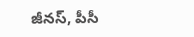జీనస్, పీసీ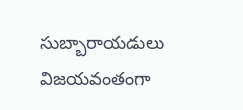సుబ్బారాయడులు విజయవంతంగా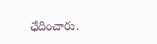ఛేదించారు.